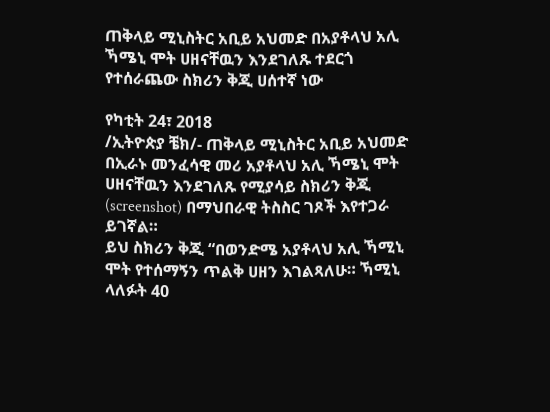ጠቅላይ ሚኒስትር አቢይ አህመድ በአያቶላህ አሊ ኻሜኒ ሞት ሀዘናቸዉን እንደገለጹ ተደርጎ የተሰራጨው ስክሪን ቅጂ ሀሰተኛ ነው

የካቲት 24፣ 2018
/ኢትዮጵያ ቼክ/- ጠቅላይ ሚኒስትር አቢይ አህመድ በኢራኑ መንፈሳዊ መሪ አያቶላህ አሊ ኻሜኒ ሞት ሀዘናቸዉን እንደገለጹ የሚያሳይ ስክሪን ቅጂ (screenshot) በማህበራዊ ትስስር ገጾች እየተጋራ ይገኛል።
ይህ ስክሪን ቅጂ “በወንድሜ አያቶላህ አሊ ኻሚኒ ሞት የተሰማኝን ጥልቅ ሀዘን እገልጻለሁ። ኻሚኒ ላለፉት 40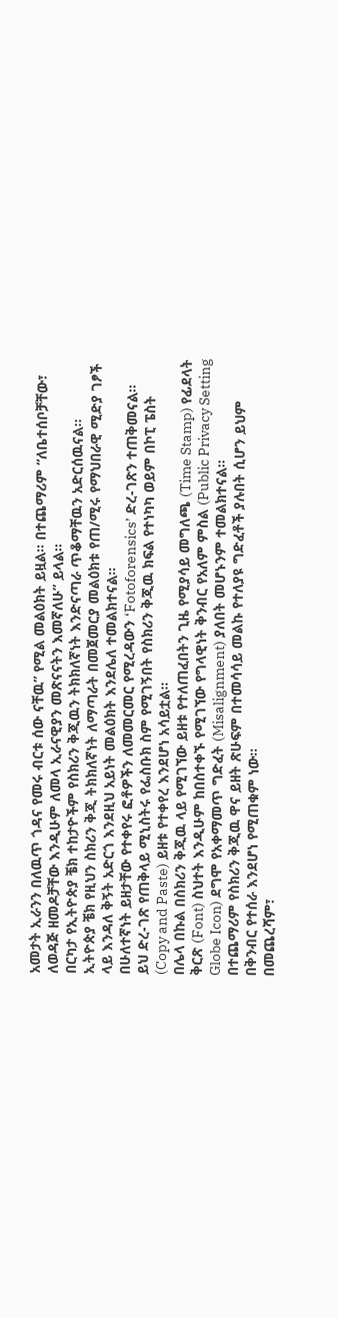አመታት ኢራንን በለዉጥ ጎዳና የመሩ ብርቱ ሰው ናቸዉ” የሚል መልዕክት ይዟል። በተጨማሪም “ለቤተሰቦቻቸው፣ ለወዳጅ ዘመዶቻቸው እንዲሁም ለመላ ኢራናዊያን መጽናናትን እመኛለሁ” ይላል።
በርካታ የኢትዮጵያ ቼክ ተከታዮችም የስክሪን ቅጂዉን ትክክለኛነት እንድናጣራ ጥቆማቸዉን አድርሰዉናል።
ኢትዮጵያ ቼክ የዚህን ስክሪን ቅጂ ትክክለኛነት ለማጣራት በመጀመርያ መልዕክቱ የጠ/ሚሩ የማህበራዊ ሚድያ ገፆች ላይ እንዳለ ቅኝት አድርጎ እንደዚህ አይነት መልዕክት እንደሌለ ተመልክተናል።
በሁለተኛነት ይዘታቸው የተቀየሩ ፎቶዎችን ለመመርመር የሚረዳውን ‘Fotoforensics’ ድረ-ገጽን ተጠቅመናል።
ይህ ድረ-ገጽ የጠቅላይ ሚኒስትሩ የፌስቡክ ስም የሚገኝበት የስክሪን ቅጂዉ ክፍል የተነካካ ወይም በኮፒ ፔስት (Copy and Paste) ይዘቱ የተቀየረ እንደሆነ አሳይቷል።
በሌላ በኩል በስክሪን ቅጂዉ ላይ የሚገኘው ይዘቱ የተለጠፈበትን ጊዜ የሚያሳይ መግለጫ (Time Stamp) የፊደላት ቅርጽ (Font) ስህተት እንዲሁም ከበስተቀኙ የሚገኘው የግላዊነት ቅንብር የአለም ምስል (Public Privacy Setting Globe Icon) ደግሞ የአቀማመጥ ግድፈት (Misalignment) ያለበት መሆኑንም ተመልክተናል።
በተጨማሪም የስክሪን ቅጂዉ ዋና ይዘት ጽሁፍም በተመሳሳይ መልኩ የተለያዩ ግድፈቶች ያሉበት ሲሆን ይህም በቅንብር የተሰራ እንደሆነ የሚጠቁም ነው።
በመጨረሻም፣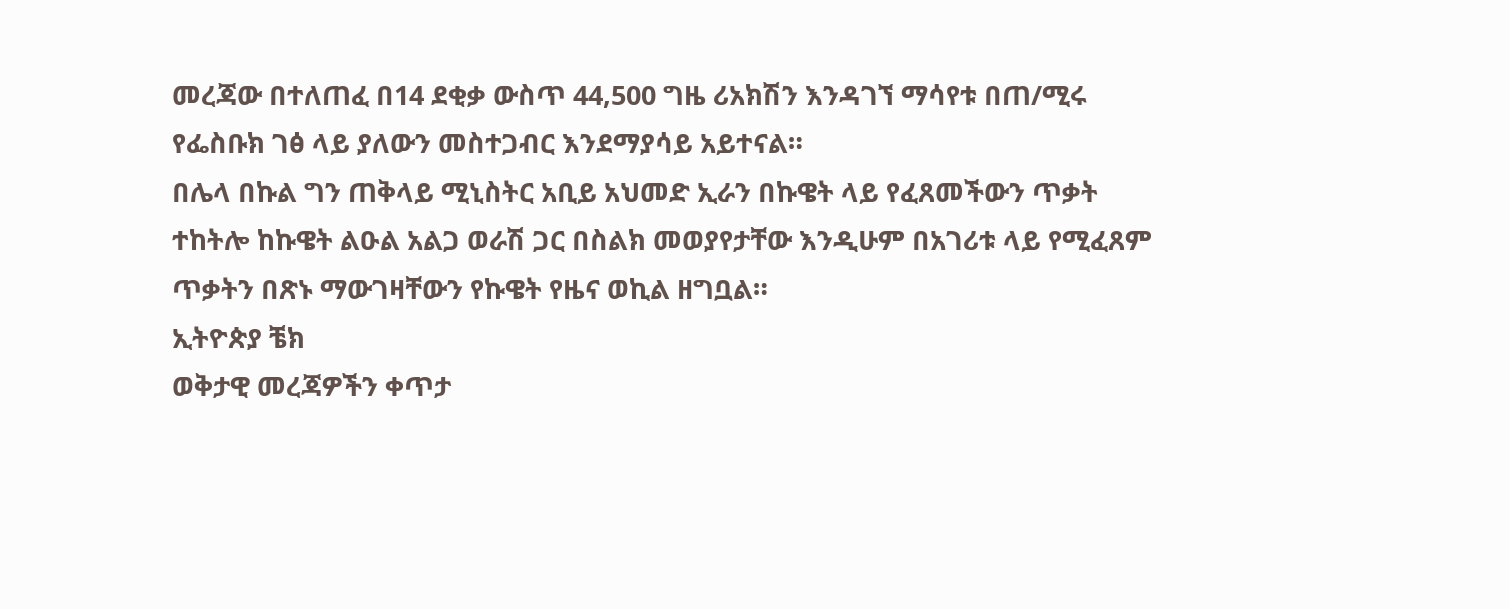መረጃው በተለጠፈ በ14 ደቂቃ ውስጥ 44,500 ግዜ ሪአክሽን እንዳገኘ ማሳየቱ በጠ/ሚሩ የፌስቡክ ገፅ ላይ ያለውን መስተጋብር እንደማያሳይ አይተናል።
በሌላ በኩል ግን ጠቅላይ ሚኒስትር አቢይ አህመድ ኢራን በኩዌት ላይ የፈጸመችውን ጥቃት ተከትሎ ከኩዌት ልዑል አልጋ ወራሽ ጋር በስልክ መወያየታቸው እንዲሁም በአገሪቱ ላይ የሚፈጸም ጥቃትን በጽኑ ማውገዛቸውን የኩዌት የዜና ወኪል ዘግቧል።
ኢትዮጵያ ቼክ
ወቅታዊ መረጃዎችን ቀጥታ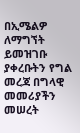በኢሜልዎ ለማግኘት ይመዝገቡ
ያቀረቡትን የግል መረጃ በግላዊ መመሪያችን መሠረት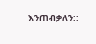እንጠብቃለን::